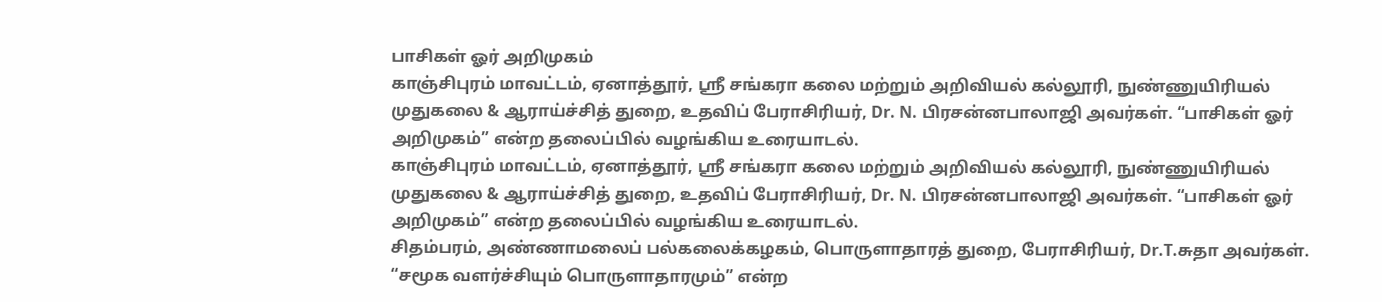பாசிகள் ஓர் அறிமுகம்
காஞ்சிபுரம் மாவட்டம், ஏனாத்தூர், ஸ்ரீ சங்கரா கலை மற்றும் அறிவியல் கல்லூரி, நுண்ணுயிரியல் முதுகலை & ஆராய்ச்சித் துறை, உதவிப் பேராசிரியர், Dr. N. பிரசன்னபாலாஜி அவர்கள். “பாசிகள் ஓர் அறிமுகம்” என்ற தலைப்பில் வழங்கிய உரையாடல்.
காஞ்சிபுரம் மாவட்டம், ஏனாத்தூர், ஸ்ரீ சங்கரா கலை மற்றும் அறிவியல் கல்லூரி, நுண்ணுயிரியல் முதுகலை & ஆராய்ச்சித் துறை, உதவிப் பேராசிரியர், Dr. N. பிரசன்னபாலாஜி அவர்கள். “பாசிகள் ஓர் அறிமுகம்” என்ற தலைப்பில் வழங்கிய உரையாடல்.
சிதம்பரம், அண்ணாமலைப் பல்கலைக்கழகம், பொருளாதாரத் துறை, பேராசிரியர், Dr.T.சுதா அவர்கள். “சமூக வளர்ச்சியும் பொருளாதாரமும்” என்ற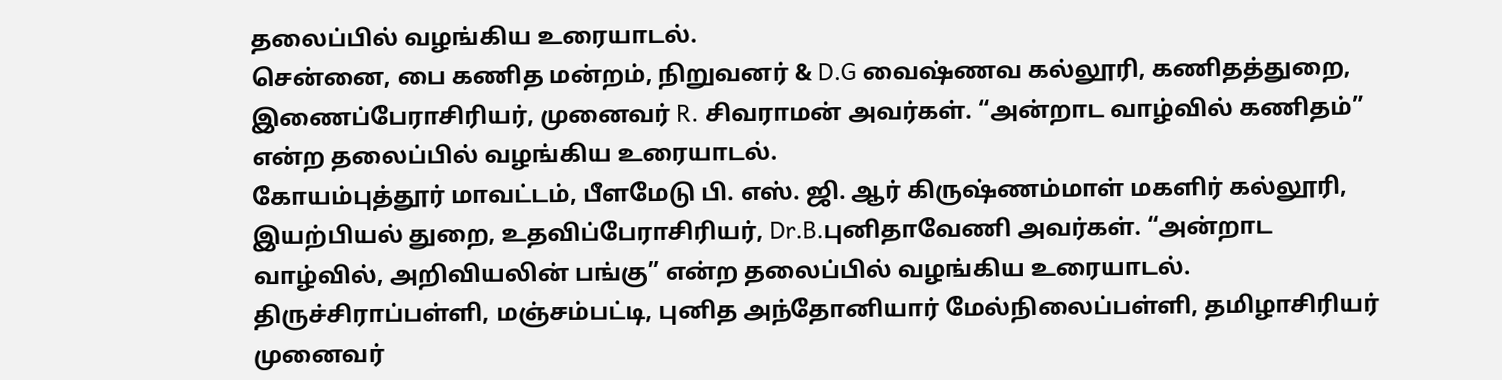தலைப்பில் வழங்கிய உரையாடல்.
சென்னை, பை கணித மன்றம், நிறுவனர் & D.G வைஷ்ணவ கல்லூரி, கணிதத்துறை, இணைப்பேராசிரியர், முனைவர் R. சிவராமன் அவர்கள். “அன்றாட வாழ்வில் கணிதம்” என்ற தலைப்பில் வழங்கிய உரையாடல்.
கோயம்புத்தூர் மாவட்டம், பீளமேடு பி. எஸ். ஜி. ஆர் கிருஷ்ணம்மாள் மகளிர் கல்லூரி, இயற்பியல் துறை, உதவிப்பேராசிரியர், Dr.B.புனிதாவேணி அவர்கள். “அன்றாட வாழ்வில், அறிவியலின் பங்கு” என்ற தலைப்பில் வழங்கிய உரையாடல்.
திருச்சிராப்பள்ளி, மஞ்சம்பட்டி, புனித அந்தோனியார் மேல்நிலைப்பள்ளி, தமிழாசிரியர் முனைவர்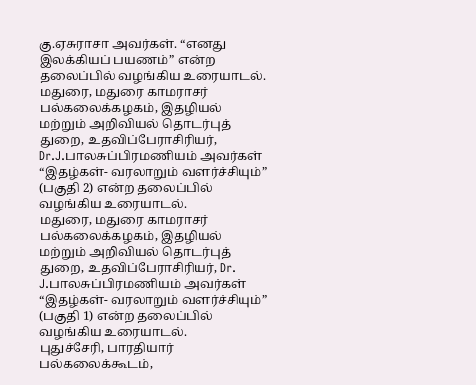கு.ஏசுராசா அவர்கள். “எனது இலக்கியப் பயணம்” என்ற தலைப்பில் வழங்கிய உரையாடல்.
மதுரை, மதுரை காமராசர் பல்கலைக்கழகம், இதழியல் மற்றும் அறிவியல் தொடர்புத் துறை, உதவிப்பேராசிரியர், Dr.J.பாலசுப்பிரமணியம் அவர்கள் “இதழ்கள்- வரலாறும் வளர்ச்சியும்” (பகுதி 2) என்ற தலைப்பில் வழங்கிய உரையாடல்.
மதுரை, மதுரை காமராசர் பல்கலைக்கழகம், இதழியல் மற்றும் அறிவியல் தொடர்புத் துறை, உதவிப்பேராசிரியர், Dr. J.பாலசுப்பிரமணியம் அவர்கள் “இதழ்கள்- வரலாறும் வளர்ச்சியும்” (பகுதி 1) என்ற தலைப்பில் வழங்கிய உரையாடல்.
புதுச்சேரி, பாரதியார் பல்கலைக்கூடம்,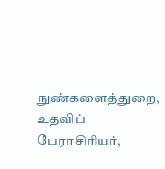நுண்களைத்துறை, உதவிப் பேராசிரியர்,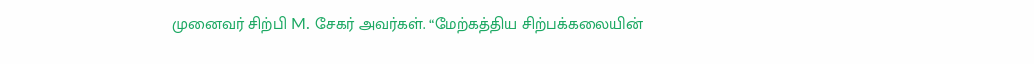முனைவர் சிற்பி M. சேகர் அவர்கள். “மேற்கத்திய சிற்பக்கலையின்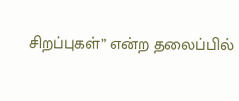சிறப்புகள்” என்ற தலைப்பில்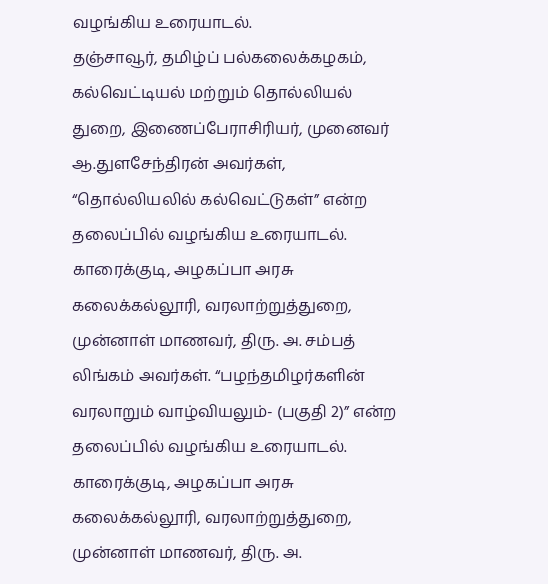வழங்கிய உரையாடல்.
தஞ்சாவூர், தமிழ்ப் பல்கலைக்கழகம், கல்வெட்டியல் மற்றும் தொல்லியல் துறை, இணைப்பேராசிரியர், முனைவர் ஆ.துளசேந்திரன் அவர்கள், “தொல்லியலில் கல்வெட்டுகள்” என்ற தலைப்பில் வழங்கிய உரையாடல்.
காரைக்குடி, அழகப்பா அரசு கலைக்கல்லூரி, வரலாற்றுத்துறை, முன்னாள் மாணவர், திரு. அ. சம்பத் லிங்கம் அவர்கள். “பழந்தமிழர்களின் வரலாறும் வாழ்வியலும்- (பகுதி 2)” என்ற தலைப்பில் வழங்கிய உரையாடல்.
காரைக்குடி, அழகப்பா அரசு கலைக்கல்லூரி, வரலாற்றுத்துறை, முன்னாள் மாணவர், திரு. அ.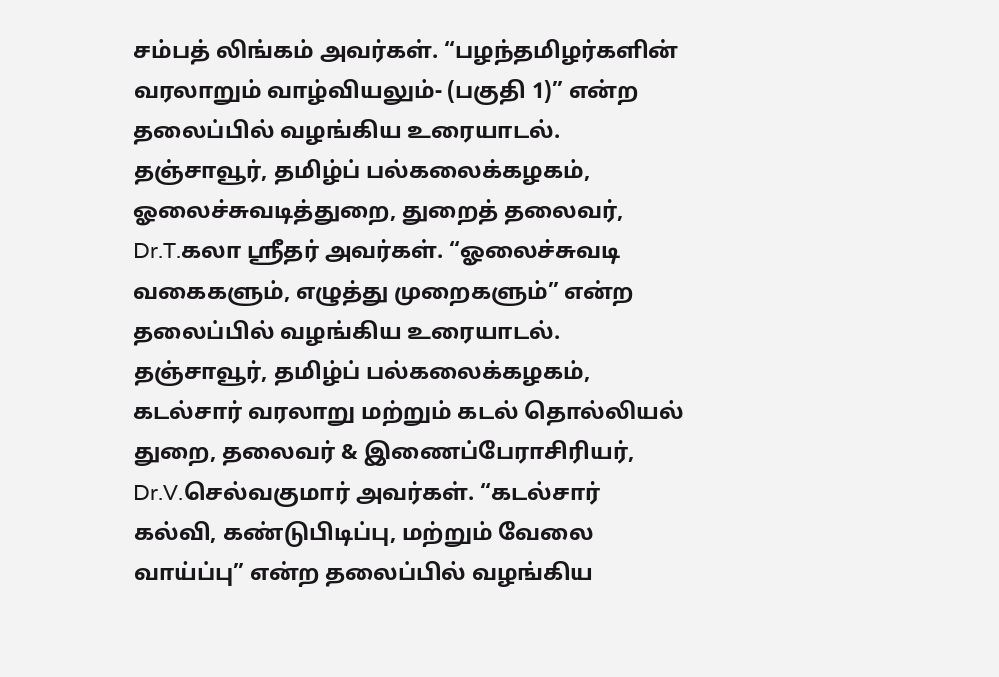சம்பத் லிங்கம் அவர்கள். “பழந்தமிழர்களின் வரலாறும் வாழ்வியலும்- (பகுதி 1)” என்ற தலைப்பில் வழங்கிய உரையாடல்.
தஞ்சாவூர், தமிழ்ப் பல்கலைக்கழகம், ஓலைச்சுவடித்துறை, துறைத் தலைவர், Dr.T.கலா ஸ்ரீதர் அவர்கள். “ஓலைச்சுவடி வகைகளும், எழுத்து முறைகளும்” என்ற தலைப்பில் வழங்கிய உரையாடல்.
தஞ்சாவூர், தமிழ்ப் பல்கலைக்கழகம், கடல்சார் வரலாறு மற்றும் கடல் தொல்லியல் துறை, தலைவர் & இணைப்பேராசிரியர், Dr.V.செல்வகுமார் அவர்கள். “கடல்சார் கல்வி, கண்டுபிடிப்பு, மற்றும் வேலை வாய்ப்பு” என்ற தலைப்பில் வழங்கிய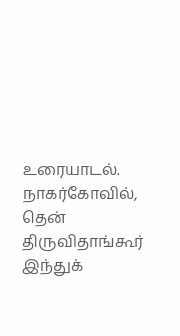உரையாடல்.
நாகர்கோவில், தென் திருவிதாங்கூர் இந்துக்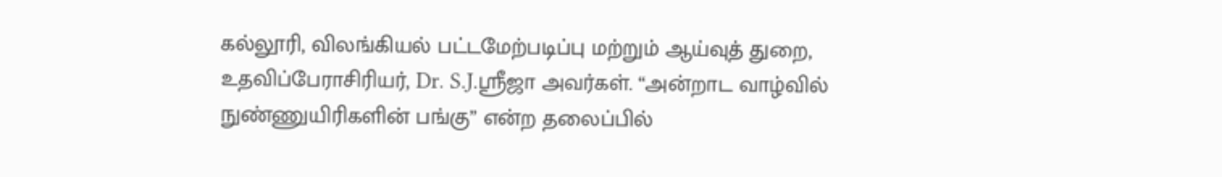கல்லூரி, விலங்கியல் பட்டமேற்படிப்பு மற்றும் ஆய்வுத் துறை, உதவிப்பேராசிரியர், Dr. S.J.ஸ்ரீஜா அவர்கள். “அன்றாட வாழ்வில் நுண்ணுயிரிகளின் பங்கு” என்ற தலைப்பில்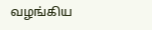வழங்கிய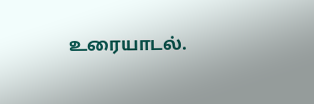உரையாடல்.